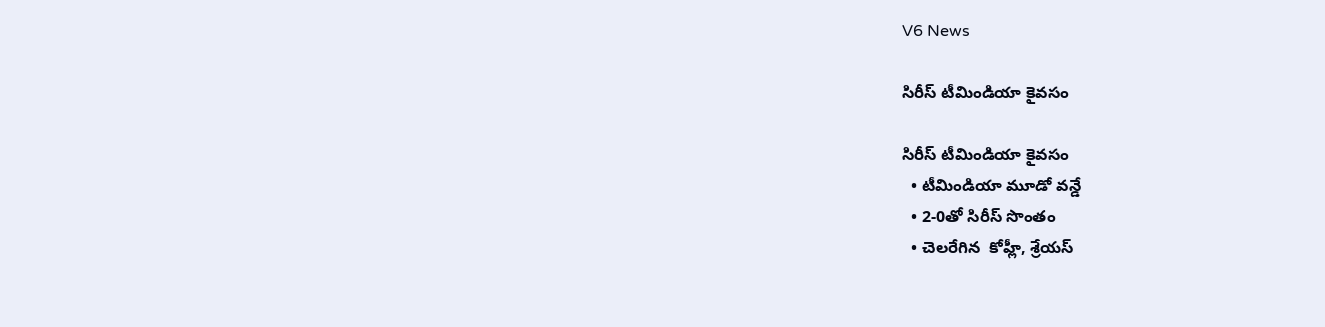V6 News

సిరీస్ టీమిండియా కైవసం

సిరీస్ టీమిండియా కైవసం
  • టీమిండియా మూడో వన్డే
  • 2-0తో సిరీస్ సొంతం
  • చెలరేగిన  కోహ్లీ, శ్రేయస్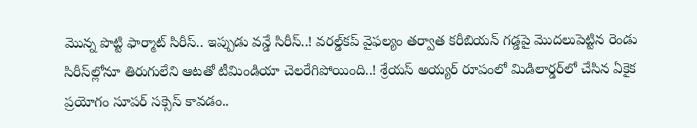మొన్న పొట్టి ఫార్మాట్‌‌ సిరీస్‌‌.. ఇప్పుడు వన్డే సిరీస్‌‌..! వరల్డ్‌‌కప్‌‌ వైఫల్యం తర్వాత కరీబియన్‌‌ గడ్డపై మొదలుపెట్టిన రెండు సిరీస్‌‌ల్లోనూ తిరుగులేని ఆటతో టీమిండియా చెలరేగిపోయింది..! శ్రేయస్‌‌ అయ్యర్‌‌ రూపంలో మిడిలార్డర్‌‌లో చేసిన ఏకైక ప్రయోగం సూపర్‌‌ సక్సెస్‌‌ కావడం..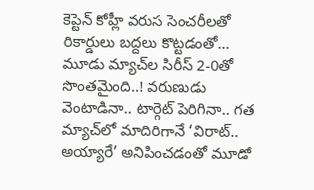కెప్టెన్‌‌ కోహ్లీ వరుస సెంచరీలతో రికార్డులు బద్దలు కొట్టడంతో… మూడు మ్యాచ్‌‌ల సిరీస్‌‌ 2-0తో సొంతమైంది..! వరుణుడు వెంటాడినా.. టార్గెట్‌‌ పెరిగినా.. గత మ్యాచ్‌‌లో మాదిరిగానే ‘విరాట్‌‌.. అయ్యారే’ అనిపించడంతో మూడో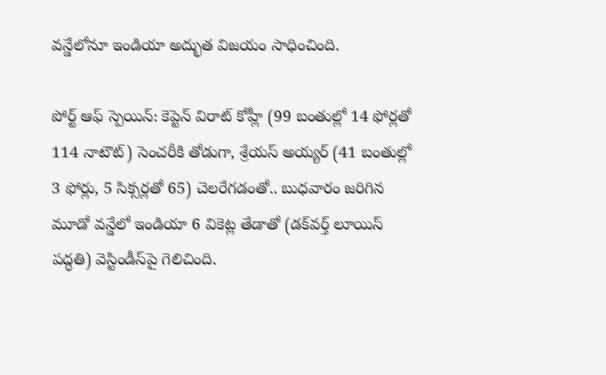వన్డేలోనూ ఇండియా అద్భుత విజయం సాధించింది.

పోర్ట్‌‌ ఆఫ్‌‌ స్పెయిన్‌‌: కెప్టెన్‌‌ విరాట్‌‌ కోహ్లీ (99 బంతుల్లో 14 ఫోర్లతో 114 నాటౌట్‌‌) సెంచరీకి తోడుగా, శ్రేయస్‌‌ అయ్యర్‌‌ (41 బంతుల్లో 3 ఫోర్లు, 5 సిక్సర్లతో 65) చెలరేగడంతో.. బుధవారం జరిగిన మూడో వన్డేలో ఇండియా 6 వికెట్ల తేడాతో (డక్‌‌వర్త్‌‌ లూయిస్‌‌ పద్ధతి) వెస్టిండీస్‌‌పై గెలిచింది.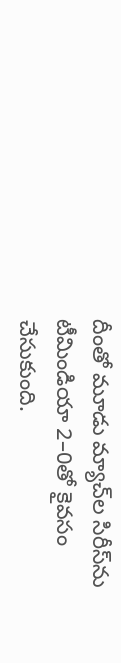దీంతో మూడు మ్యాచ్‌‌ల సిరీస్‌‌ను టీమిండియా 2–0తో కైవసం చేసుకుంది.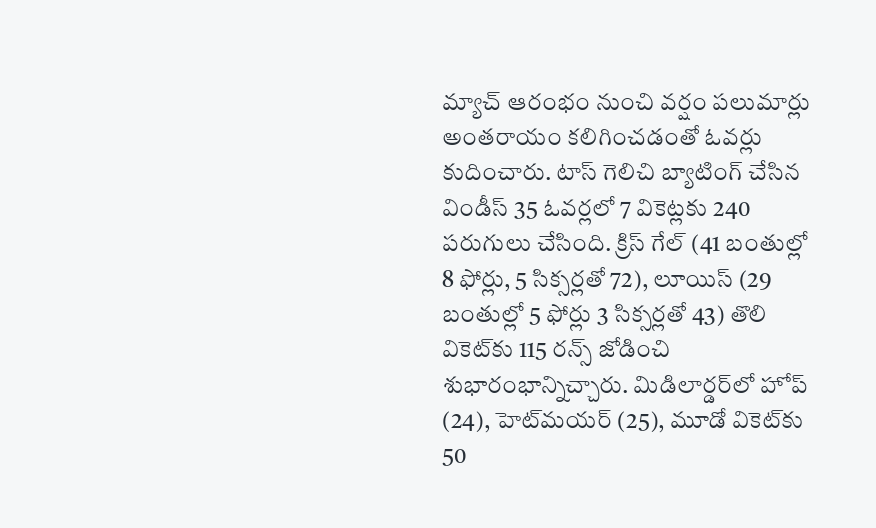మ్యాచ్‌‌ ఆరంభం నుంచి వర్షం పలుమార్లు అంతరాయం కలిగించడంతో ఓవర్లు కుదించారు. టాస్‌‌ గెలిచి బ్యాటింగ్‌‌ చేసిన విండీస్‌‌ 35 ఓవర్లలో 7 వికెట్లకు 240 పరుగులు చేసింది. క్రిస్‌‌ గేల్‌‌ (41 బంతుల్లో 8 ఫోర్లు, 5 సిక్సర్లతో 72), లూయిస్‌‌ (29 బంతుల్లో 5 ఫోర్లు 3 సిక్సర్లతో 43) తొలి వికెట్‌‌కు 115 రన్స్‌‌ జోడించి శుభారంభాన్నిచ్చారు. మిడిలార్డర్‌‌లో హోప్‌‌ (24), హెట్‌‌మయర్‌‌ (25), మూడో వికెట్‌‌కు 50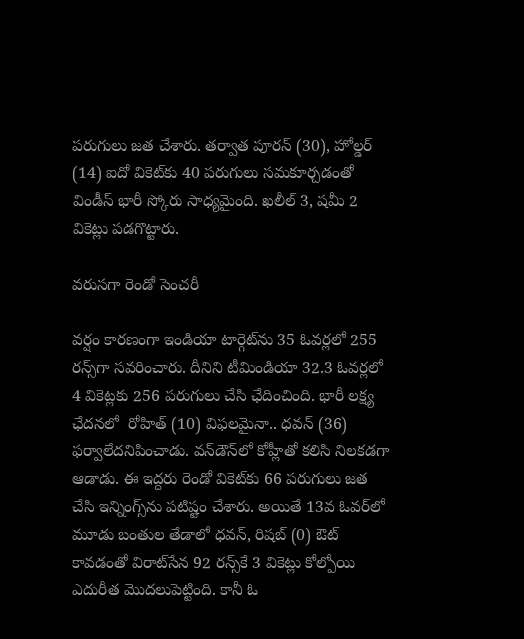పరుగులు జత చేశారు. తర్వాత పూరన్‌‌ (30), హోల్డర్‌‌ (14) ఐదో వికెట్‌‌కు 40 పరుగులు సమకూర్చడంతో విండీస్‌‌ భారీ స్కోరు సాధ్యమైంది. ఖలీల్‌‌ 3, షమీ 2 వికెట్లు పడగొట్టారు.

వరుసగా రెండో సెంచరీ

వర్షం కారణంగా ఇండియా టార్గెట్‌‌ను 35 ఓవర్లలో 255 రన్స్‌‌గా సవరించారు. దీనిని టీమిండియా 32.3 ఓవర్లలో 4 వికెట్లకు 256 పరుగులు చేసి ఛేదించింది. భారీ లక్ష్య ఛేదనలో  రోహిత్‌‌ (10) విఫలమైనా.. ధవన్‌‌ (36) ఫర్వాలేదనిపించాడు. వన్‌‌డౌన్‌‌లో కోహ్లీతో కలిసి నిలకడగా ఆడాడు. ఈ ఇద్దరు రెండో వికెట్‌‌కు 66 పరుగులు జత చేసి ఇన్నింగ్స్‌‌ను పటిష్టం చేశారు. అయితే 13వ ఓవర్‌‌లో మూడు బంతుల తేడాలో ధవన్‌‌, రిషబ్‌‌ (0) ఔట్‌‌ కావడంతో విరాట్‌‌సేన 92 రన్స్‌‌కే 3 వికెట్లు కోల్పోయి ఎదురీత మొదలుపెట్టింది. కానీ ఓ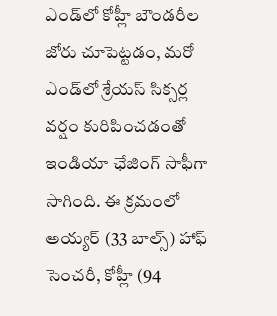ఎండ్‌‌లో కోహ్లీ బౌండరీల జోరు చూపెట్టడం, మరో ఎండ్‌‌లో శ్రేయస్‌‌ సిక్సర్ల వర్షం కురిపించడంతో ఇండియా ఛేజింగ్‌‌ సాఫీగా సాగింది. ఈ క్రమంలో అయ్యర్‌‌ (33 బాల్స్‌‌) హాఫ్‌‌ సెంచరీ, కోహ్లీ (94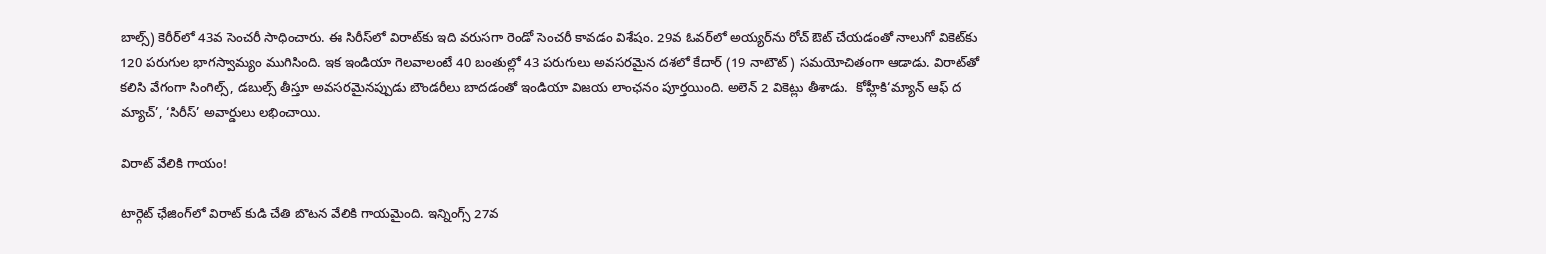బాల్స్‌‌) కెరీర్‌‌లో 43వ సెంచరీ సాధించారు. ఈ సిరీస్‌‌లో విరాట్‌‌కు ఇది వరుసగా రెండో సెంచరీ కావడం విశేషం. 29వ ఓవర్‌‌లో అయ్యర్‌‌ను రోచ్‌‌ ఔట్‌‌ చేయడంతో నాలుగో వికెట్‌‌కు 120 పరుగుల భాగస్వామ్యం ముగిసింది. ఇక ఇండియా గెలవాలంటే 40 బంతుల్లో 43 పరుగులు అవసరమైన దశలో కేదార్‌‌ (19 నాటౌట్‌‌) సమయోచితంగా ఆడాడు. విరాట్‌‌తో కలిసి వేగంగా సింగిల్స్‌‌, డబుల్స్‌‌ తీస్తూ అవసరమైనప్పుడు బౌండరీలు బాదడంతో ఇండియా విజయ లాంఛనం పూర్తయింది. అలెన్‌‌ 2 వికెట్లు తీశాడు.  కోహ్లీకి‘మ్యాన్‌‌ ఆఫ్‌‌ ద మ్యాచ్‌‌’, ‘సిరీస్‌‌’ అవార్డులు లభించాయి.

విరాట్‌‌ వేలికి గాయం!

టార్గెట్‌‌ ఛేజింగ్‌‌లో విరాట్‌‌ కుడి చేతి బొటన వేలికి గాయమైంది. ఇన్నింగ్స్‌‌ 27వ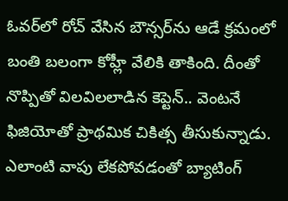ఓవర్‌‌లో రోచ్‌‌ వేసిన బౌన్సర్‌‌ను ఆడే క్రమంలో బంతి బలంగా కోహ్లీ వేలికి తాకింది. దీంతో నొప్పితో విలవిలలాడిన కెప్టెన్‌‌.. వెంటనే ఫిజియోతో ప్రాథమిక చికిత్స తీసుకున్నాడు. ఎలాంటి వాపు లేకపోవడంతో బ్యాటింగ్‌‌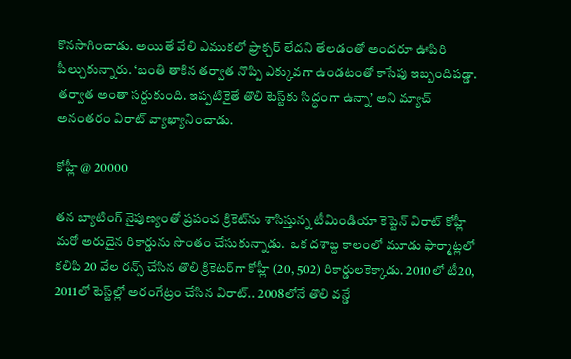కొనసాగించాడు. అయితే వేలి ఎముకలో ఫ్రాక్చర్‌‌ లేదని తేలడంతో అందరూ ఊపిరి పీల్చుకున్నారు. ‘బంతి తాకిన తర్వాత నొప్పి ఎక్కువగా ఉండటంతో కాసేపు ఇబ్బందిపడ్డా. తర్వాత అంతా సర్దుకుంది. ఇప్పటికైతే తొలి టెస్ట్‌‌కు సిద్ధంగా ఉన్నా’ అని మ్యాచ్‌‌ అనంతరం విరాట్‌‌ వ్యాఖ్యానించాడు.

కోహ్లీ @ 20000

తన బ్యాటింగ్‌‌‌‌ నైపుణ్యంతో ప్రపంచ క్రికెట్‌‌‌‌ను శాసిస్తున్న టీమిండియా కెప్టెన్‌‌‌‌ విరాట్‌‌‌‌ కోహ్లీ మరో అరుదైన రికార్డును సొంతం చేసుకున్నాడు.  ఒక దశాబ్ద కాలంలో మూడు ఫార్మాట్లలో కలిపి 20 వేల రన్స్ చేసిన తొలి క్రికెటర్‌‌‌‌గా కోహ్లీ (20, 502) రికార్డులకెక్కాడు. 2010లో టీ20, 2011లో టెస్ట్‌‌‌‌ల్లో అరంగేట్రం చేసిన విరాట్‌‌‌‌.. 2008లోనే తొలి వన్డే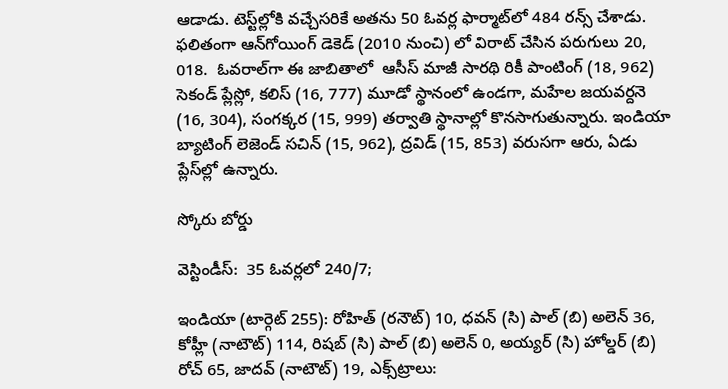ఆడాడు. టెస్ట్‌‌‌‌ల్లోకి వచ్చేసరికే అతను 50 ఓవర్ల ఫార్మాట్‌‌‌‌లో 484 రన్స్‌‌‌‌ చేశాడు. ఫలితంగా ఆన్‌‌‌‌గోయింగ్‌‌‌‌ డెకెడ్‌‌‌‌ (2010 నుంచి) లో విరాట్‌‌‌‌ చేసిన పరుగులు 20, 018.  ఓవరాల్‌‌‌‌గా ఈ జాబితాలో  ఆసీస్‌‌‌‌ మాజీ సారథి రికీ పాంటింగ్‌‌‌‌ (18, 962) సెకండ్ ప్లేస్లో, కలిస్‌‌‌‌ (16, 777) మూడో స్థానంలో ఉండగా, మహేల జయవర్దనె (16, 304), సంగక్కర (15, 999) తర్వాతి స్థానాల్లో కొనసాగుతున్నారు. ఇండియా బ్యాటింగ్‌‌‌‌ లెజెండ్‌‌‌‌ సచిన్‌‌‌‌ (15, 962), ద్రవిడ్‌‌‌‌ (15, 853) వరుసగా ఆరు, ఏడు ప్లేస్‌‌‌‌ల్లో ఉన్నారు.

స్కోరు బోర్డు

వెస్టిండీస్‌‌:  35 ఓవర్లలో 240/7;

ఇండియా (టార్గెట్ 255): రోహిత్‌‌ (రనౌట్‌‌) 10, ధవన్‌‌ (సి) పాల్‌‌ (బి) అలెన్‌‌ 36, కోహ్లీ (నాటౌట్‌‌) 114, రిషబ్‌‌ (సి) పాల్‌‌ (బి) అలెన్‌‌ 0, అయ్యర్‌‌ (సి) హోల్డర్‌‌ (బి) రోచ్‌‌ 65, జాదవ్‌‌ (నాటౌట్‌‌) 19, ఎక్స్‌‌ట్రాలు: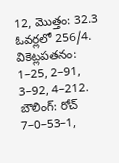12, మొత్తం: 32.3 ఓవర్లలో 256/4. వికెట్లపతనం: 1–25, 2–91, 3–92, 4–212. బౌలింగ్‌‌: రోచ్‌‌ 7–0–53–1,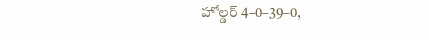హోల్డర్‌‌ 4–0–39–0,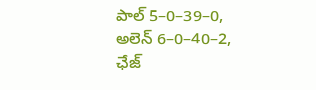పాల్‌‌ 5–0–39–0, అలెన్‌‌ 6–0–40–2, ఛేజ్‌‌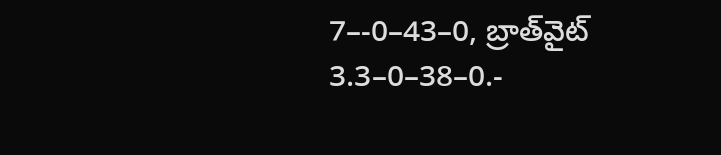7–-0–43–0, బ్రాత్‌‌వైట్‌‌ 3.3–0–38–0.-